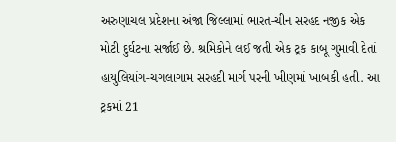અરુણાચલ પ્રદેશના અંજા જિલ્લામાં ભારત-ચીન સરહદ નજીક એક મોટી દુર્ઘટના સર્જાઈ છે. શ્રમિકોને લઈ જતી એક ટ્રક કાબૂ ગુમાવી દેતાં હાયુલિયાંગ-ચગલાગામ સરહદી માર્ગ પરની ખીણમાં ખાબકી હતી. આ ટ્રકમાં 21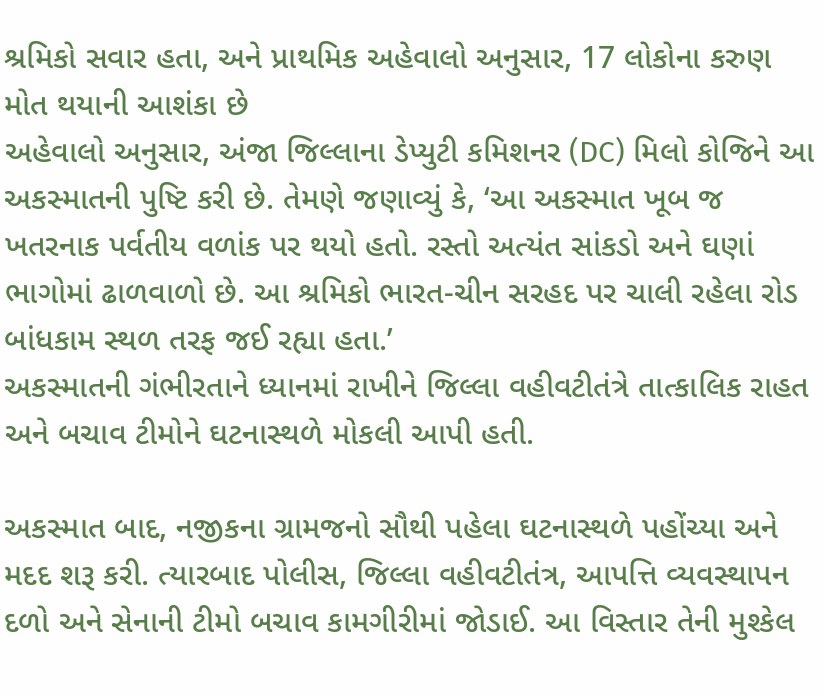શ્રમિકો સવાર હતા, અને પ્રાથમિક અહેવાલો અનુસાર, 17 લોકોના કરુણ મોત થયાની આશંકા છે
અહેવાલો અનુસાર, અંજા જિલ્લાના ડેપ્યુટી કમિશનર (DC) મિલો કોજિને આ અકસ્માતની પુષ્ટિ કરી છે. તેમણે જણાવ્યું કે, ‘આ અકસ્માત ખૂબ જ ખતરનાક પર્વતીય વળાંક પર થયો હતો. રસ્તો અત્યંત સાંકડો અને ઘણાં ભાગોમાં ઢાળવાળો છે. આ શ્રમિકો ભારત-ચીન સરહદ પર ચાલી રહેલા રોડ બાંધકામ સ્થળ તરફ જઈ રહ્યા હતા.’
અકસ્માતની ગંભીરતાને ધ્યાનમાં રાખીને જિલ્લા વહીવટીતંત્રે તાત્કાલિક રાહત અને બચાવ ટીમોને ઘટનાસ્થળે મોકલી આપી હતી.

અકસ્માત બાદ, નજીકના ગ્રામજનો સૌથી પહેલા ઘટનાસ્થળે પહોંચ્યા અને મદદ શરૂ કરી. ત્યારબાદ પોલીસ, જિલ્લા વહીવટીતંત્ર, આપત્તિ વ્યવસ્થાપન દળો અને સેનાની ટીમો બચાવ કામગીરીમાં જોડાઈ. આ વિસ્તાર તેની મુશ્કેલ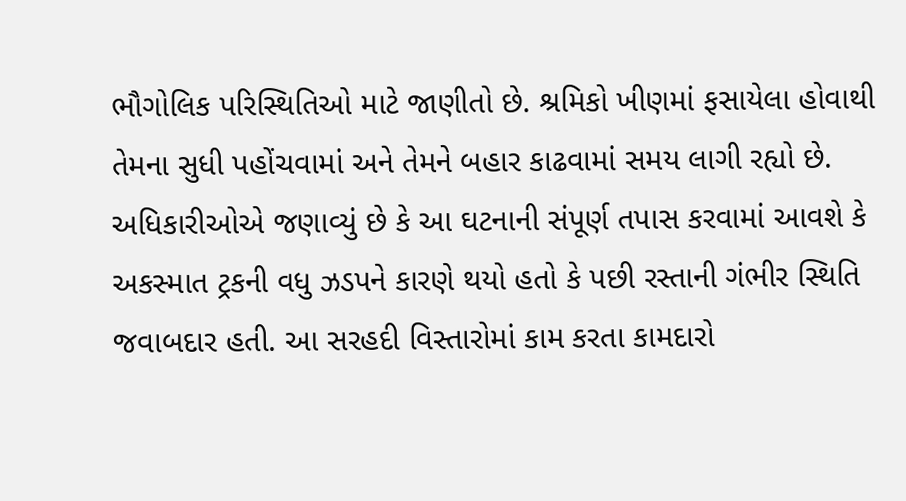ભૌગોલિક પરિસ્થિતિઓ માટે જાણીતો છે. શ્રમિકો ખીણમાં ફસાયેલા હોવાથી તેમના સુધી પહોંચવામાં અને તેમને બહાર કાઢવામાં સમય લાગી રહ્યો છે.
અધિકારીઓએ જણાવ્યું છે કે આ ઘટનાની સંપૂર્ણ તપાસ કરવામાં આવશે કે અકસ્માત ટ્રકની વધુ ઝડપને કારણે થયો હતો કે પછી રસ્તાની ગંભીર સ્થિતિ જવાબદાર હતી. આ સરહદી વિસ્તારોમાં કામ કરતા કામદારો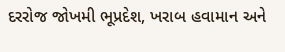દરરોજ જોખમી ભૂપ્રદેશ, ખરાબ હવામાન અને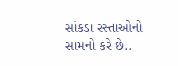સાંકડા રસ્તાઓનો સામનો કરે છે..